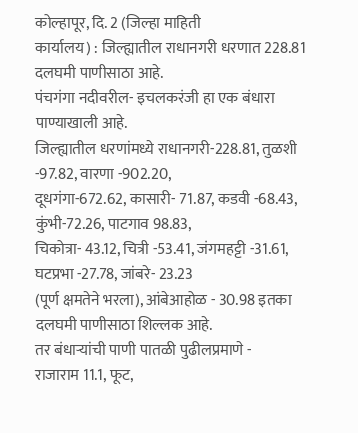कोल्हापूर, दि. 2 (जिल्हा माहिती
कार्यालय) : जिल्ह्यातील राधानगरी धरणात 228.81 दलघमी पाणीसाठा आहे.
पंचगंगा नदीवरील- इचलकरंजी हा एक बंधारा पाण्याखाली आहे.
जिल्ह्यातील धरणांमध्ये राधानगरी-228.81, तुळशी -97.82, वारणा -902.20,
दूधगंगा-672.62, कासारी- 71.87, कडवी -68.43, कुंभी-72.26, पाटगाव 98.83,
चिकोत्रा- 43.12, चित्री -53.41, जंगमहट्टी -31.61, घटप्रभा -27.78, जांबरे- 23.23
(पूर्ण क्षमतेने भरला), आंबेआहोळ - 30.98 इतका दलघमी पाणीसाठा शिल्लक आहे.
तर बंधाऱ्यांची पाणी पातळी पुढीलप्रमाणे -
राजाराम 11.1, फूट,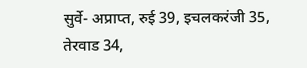सुर्वे- अप्राप्त, रुई 39, इचलकरंजी 35, तेरवाड 34,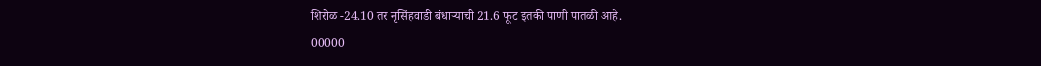शिरोळ -24.10 तर नृसिंहवाडी बंधाऱ्याची 21.6 फूट इतकी पाणी पातळी आहे.
00000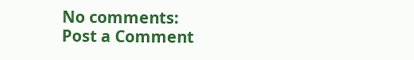No comments:
Post a Comment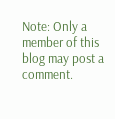Note: Only a member of this blog may post a comment.